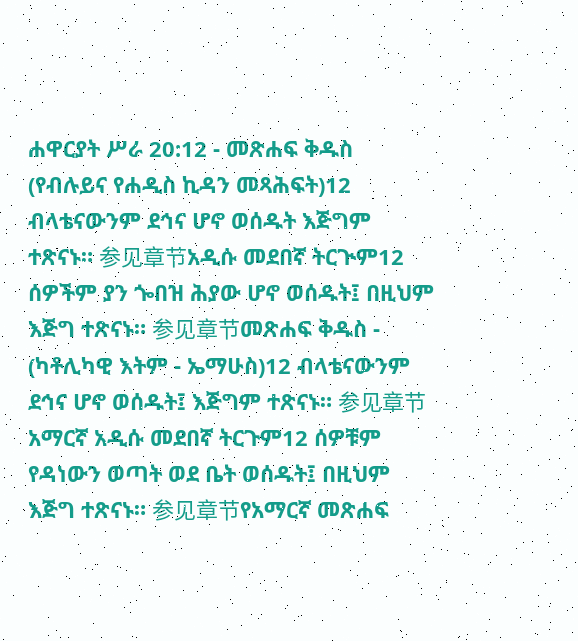ሐዋርያት ሥራ 20:12 - መጽሐፍ ቅዱስ (የብሉይና የሐዲስ ኪዳን መጻሕፍት)12 ብላቴናውንም ደኅና ሆኖ ወሰዱት እጅግም ተጽናኑ። 参见章节አዲሱ መደበኛ ትርጒም12 ሰዎችም ያን ጐበዝ ሕያው ሆኖ ወሰዱት፤ በዚህም እጅግ ተጽናኑ። 参见章节መጽሐፍ ቅዱስ - (ካቶሊካዊ እትም - ኤማሁስ)12 ብላቴናውንም ደኅና ሆኖ ወሰዱት፤ እጅግም ተጽናኑ። 参见章节አማርኛ አዲሱ መደበኛ ትርጉም12 ሰዎቹም የዳነውን ወጣት ወደ ቤት ወሰዱት፤ በዚህም እጅግ ተጽናኑ። 参见章节የአማርኛ መጽሐፍ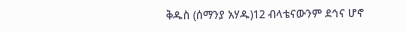ቅዱስ (ሰማንያ አሃዱ)12 ብላቴናውንም ደኅና ሆኖ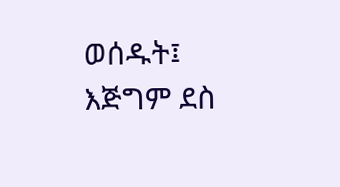ወሰዱት፤ እጅግም ደስ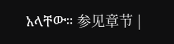አላቸው። 参见章节 |